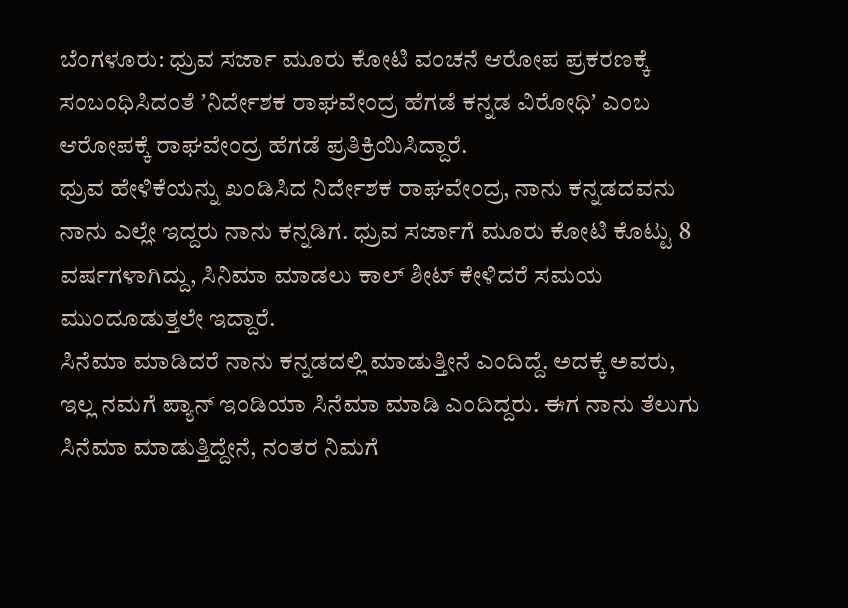ಬೆಂಗಳೂರು: ಧ್ರುವ ಸರ್ಜಾ ಮೂರು ಕೋಟಿ ವಂಚನೆ ಆರೋಪ ಪ್ರಕರಣಕ್ಕೆ ಸಂಬಂಧಿಸಿದಂತೆ ʼನಿರ್ದೇಶಕ ರಾಘವೇಂದ್ರ ಹೆಗಡೆ ಕನ್ನಡ ವಿರೋಧಿʼ ಎಂಬ ಆರೋಪಕ್ಕೆ ರಾಘವೇಂದ್ರ ಹೆಗಡೆ ಪ್ರತಿಕ್ರಿಯಿಸಿದ್ದಾರೆ.
ಧ್ರುವ ಹೇಳಿಕೆಯನ್ನು ಖಂಡಿಸಿದ ನಿರ್ದೇಶಕ ರಾಘವೇಂದ್ರ, ನಾನು ಕನ್ನಡದವನು ನಾನು ಎಲ್ಲೇ ಇದ್ದರು ನಾನು ಕನ್ನಡಿಗ. ಧ್ರುವ ಸರ್ಜಾಗೆ ಮೂರು ಕೋಟಿ ಕೊಟ್ಟು 8 ವರ್ಷಗಳಾಗಿದ್ದು, ಸಿನಿಮಾ ಮಾಡಲು ಕಾಲ್ ಶೀಟ್ ಕೇಳಿದರೆ ಸಮಯ ಮುಂದೂಡುತ್ತಲೇ ಇದ್ದಾರೆ.
ಸಿನೆಮಾ ಮಾಡಿದರೆ ನಾನು ಕನ್ನಡದಲ್ಲಿ ಮಾಡುತ್ತೀನೆ ಎಂದಿದ್ದೆ. ಅದಕ್ಕೆ ಅವರು, ಇಲ್ಲ ನಮಗೆ ಪ್ಯಾನ್ ಇಂಡಿಯಾ ಸಿನೆಮಾ ಮಾಡಿ ಎಂದಿದ್ದರು. ಈಗ ನಾನು ತೆಲುಗು ಸಿನೆಮಾ ಮಾಡುತ್ತಿದ್ದೇನೆ, ನಂತರ ನಿಮಗೆ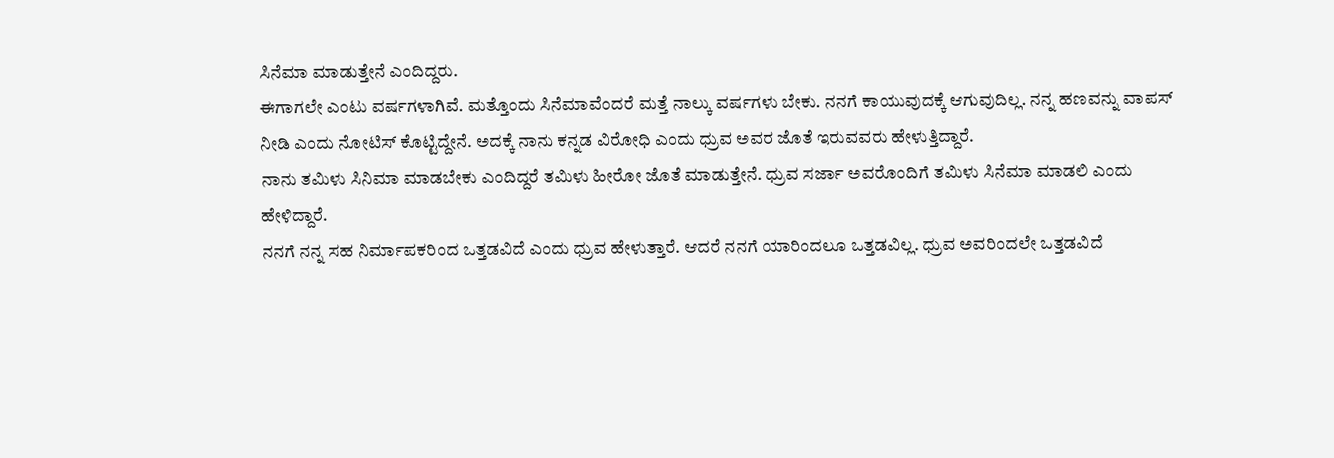ಸಿನೆಮಾ ಮಾಡುತ್ತೇನೆ ಎಂದಿದ್ದರು.
ಈಗಾಗಲೇ ಎಂಟು ವರ್ಷಗಳಾಗಿವೆ. ಮತ್ತೊಂದು ಸಿನೆಮಾವೆಂದರೆ ಮತ್ತೆ ನಾಲ್ಕು ವರ್ಷಗಳು ಬೇಕು. ನನಗೆ ಕಾಯುವುದಕ್ಕೆ ಆಗುವುದಿಲ್ಲ. ನನ್ನ ಹಣವನ್ನು ವಾಪಸ್ ನೀಡಿ ಎಂದು ನೋಟಿಸ್ ಕೊಟ್ಟಿದ್ದೇನೆ. ಅದಕ್ಕೆ ನಾನು ಕನ್ನಡ ವಿರೋಧಿ ಎಂದು ಧ್ರುವ ಅವರ ಜೊತೆ ಇರುವವರು ಹೇಳುತ್ತಿದ್ದಾರೆ.
ನಾನು ತಮಿಳು ಸಿನಿಮಾ ಮಾಡಬೇಕು ಎಂದಿದ್ದರೆ ತಮಿಳು ಹೀರೋ ಜೊತೆ ಮಾಡುತ್ತೇನೆ. ಧ್ರುವ ಸರ್ಜಾ ಅವರೊಂದಿಗೆ ತಮಿಳು ಸಿನೆಮಾ ಮಾಡಲಿ ಎಂದು ಹೇಳಿದ್ದಾರೆ.
ನನಗೆ ನನ್ನ ಸಹ ನಿರ್ಮಾಪಕರಿಂದ ಒತ್ತಡವಿದೆ ಎಂದು ಧ್ರುವ ಹೇಳುತ್ತಾರೆ. ಆದರೆ ನನಗೆ ಯಾರಿಂದಲೂ ಒತ್ತಡವಿಲ್ಲ. ಧ್ರುವ ಅವರಿಂದಲೇ ಒತ್ತಡವಿದೆ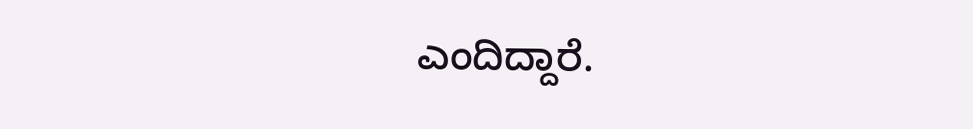ಎಂದಿದ್ದಾರೆ.